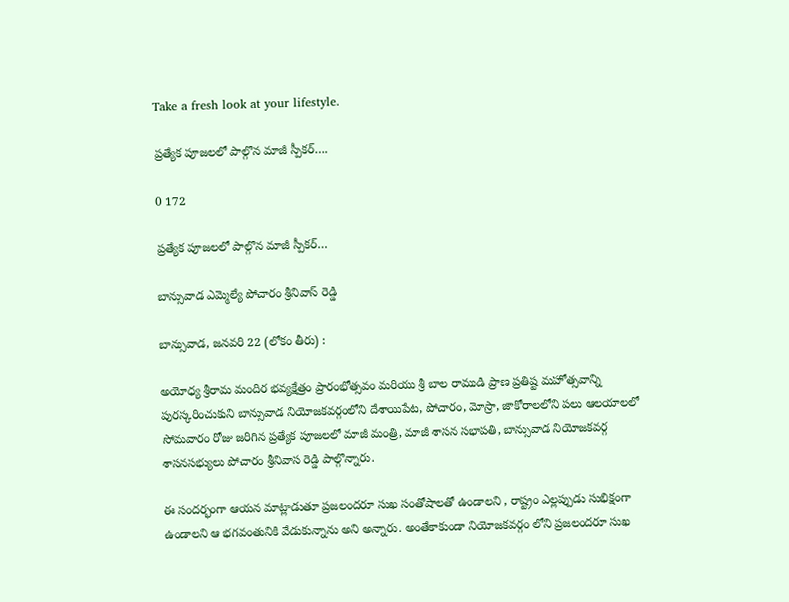Take a fresh look at your lifestyle.

ప్రత్యేక పూజలలో పాల్గొన మాజీ స్పీకర్….

0 172

ప్రత్యేక పూజలలో పాల్గొన మాజీ స్పీకర్…

బాన్సువాడ ఎమ్మెల్యే పోచారం శ్రీనివాస్ రెడ్డి

బాన్సువాడ, జనవరి 22 (లోకం తీరు) :

అయోధ్య శ్రీరామ మందిర భవ్యక్షేత్రం ప్రారంభోత్సవం మరియు శ్రీ బాల రాముడి ప్రాణ ప్రతిష్ట మహోత్సవాన్ని పురస్కరించుకుని బాన్సువాడ నియోజకవర్గంలోని దేశాయిపేట, పోచారం, మోస్రా, జాకోరాలలోని పలు ఆలయాలలో సోమవారం రోజు జరిగిన ప్రత్యేక పూజలలో మాజీ మంత్రి, మాజీ శాసన సభాపతి, బాన్సువాడ నియోజకవర్గ శాసనసభ్యులు పోచారం శ్రీనివాస రెడ్డి పాల్గొన్నారు.

ఈ సందర్భంగా ఆయన మాట్లాడుతూ ప్రజలందరూ సుఖ సంతోషాలతో ఉండాలని , రాష్ట్రం ఎల్లప్పుడు సుభిక్షంగా ఉండాలని ఆ భగవంతునికి వేడుకున్నాను అని అన్నారు. అంతేకాకుండా నియోజకవర్గం లోని ప్రజలందరూ సుఖ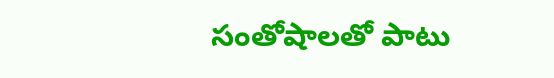సంతోషాలతో పాటు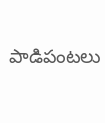పాడిపంటలు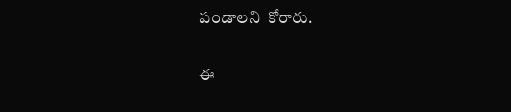పండాలని  కోరారు.

ఈ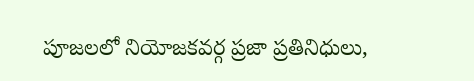పూజలలో నియోజకవర్గ ప్రజా ప్రతినిధులు,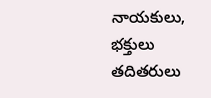నాయకులు, భక్తులు తదితరులు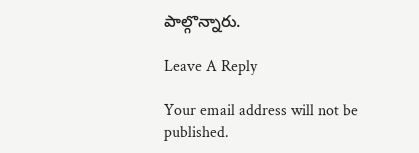పాల్గొన్నారు.

Leave A Reply

Your email address will not be published.